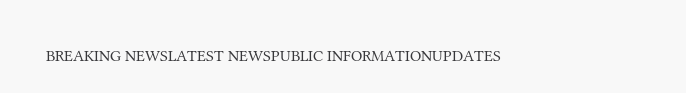BREAKING NEWSLATEST NEWSPUBLIC INFORMATIONUPDATES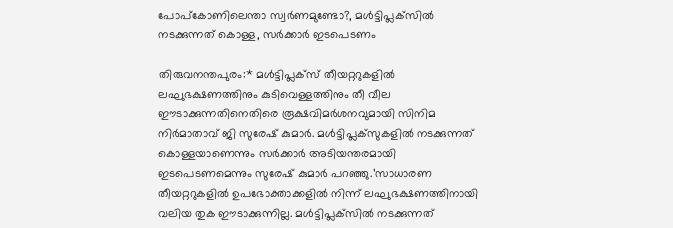പോപ്‌കോണിലെന്താ സ്വര്‍ണമുണ്ടോ?, മള്‍ട്ടിപ്ലക്‌സില്‍ നടക്കുന്നത് കൊള്ള, സര്‍ക്കാര്‍ ഇടപെടണം

തിരുവനന്തപുരം:* മള്‍ട്ടിപ്ലക്‌സ് തീയറ്ററുകളില്‍ ലഘുഭക്ഷണത്തിനും കുടിവെള്ളത്തിനും തീ വീല ഈടാക്കുന്നതിനെതിരെ രൂക്ഷവിമര്‍ശനവുമായി സിനിമ നിര്‍മാതാവ് ജി സുരേഷ് കുമാര്‍. മള്‍ട്ടിപ്ലക്‌സുകളില്‍ നടക്കുന്നത് കൊള്ളയാണെന്നും സര്‍ക്കാര്‍ അടിയന്തരമായി ഇടപെടണമെന്നും സുരേഷ് കുമാര്‍ പറഞ്ഞു.’സാധാരണ തീയറ്ററുകളില്‍ ഉപഭോക്താക്കളില്‍ നിന്ന് ലഘുഭക്ഷണത്തിനായി വലിയ തുക ഈടാക്കുന്നില്ല. മള്‍ട്ടിപ്ലക്‌സില്‍ നടക്കുന്നത്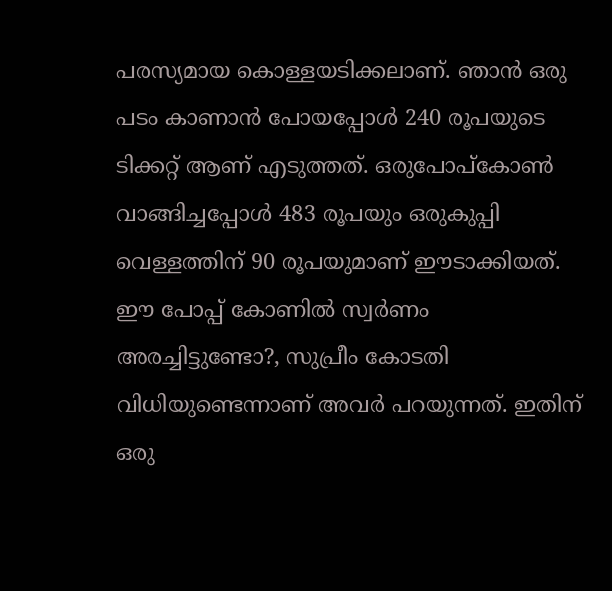പരസ്യമായ കൊള്ളയടിക്കലാണ്. ഞാന്‍ ഒരു പടം കാണാന്‍ പോയപ്പോള്‍ 240 രൂപയുടെ ടിക്കറ്റ് ആണ് എടുത്തത്. ഒരുപോപ്‌കോണ്‍ വാങ്ങിച്ചപ്പോള്‍ 483 രൂപയും ഒരുകുപ്പി വെള്ളത്തിന് 90 രൂപയുമാണ് ഈടാക്കിയത്. ഈ പോപ്പ് കോണില്‍ സ്വര്‍ണം അരച്ചിട്ടുണ്ടോ?, സുപ്രീം കോടതി വിധിയുണ്ടെന്നാണ് അവര്‍ പറയുന്നത്. ഇതിന് ഒരു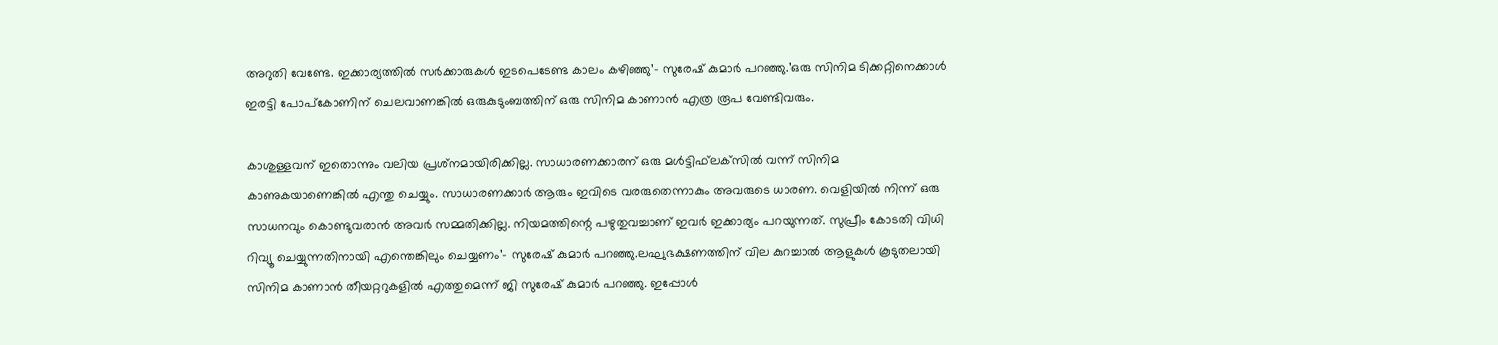അറുതി വേണ്ടേ. ഇക്കാര്യത്തില്‍ സര്‍ക്കാരുകള്‍ ഇടപെടേണ്ട കാലം കഴിഞ്ഞു’- സുരേഷ് കുമാര്‍ പറഞ്ഞു.’ഒരു സിനിമ ടിക്കറ്റിനെക്കാള്‍ ഇരട്ടി പോപ്‌കോണിന് ചെലവാണങ്കില്‍ ഒരുകുടുംബത്തിന് ഒരു സിനിമ കാണാന്‍ എത്ര രൂപ വേണ്ടിവരും.

കാശുള്ളവന് ഇതൊന്നും വലിയ പ്രശ്‌നമായിരിക്കില്ല. സാധാരണക്കാരന് ഒരു മള്‍ട്ടിഫ്‌ലക്‌സില്‍ വന്ന് സിനിമ കാണുകയാണെങ്കില്‍ എന്തു ചെയ്യും. സാധാരണക്കാര്‍ ആരും ഇവിടെ വരരുതെന്നാകും അവരുടെ ധാരണ. വെളിയില്‍ നിന്ന് ഒരു സാധനവും കൊണ്ടുവരാന്‍ അവര്‍ സമ്മതിക്കില്ല. നിയമത്തിന്റെ പഴുതുവച്ചാണ് ഇവര്‍ ഇക്കാര്യം പറയുന്നത്. സുപ്രീം കോടതി വിധി റിവ്യൂ ചെയ്യുന്നതിനായി എന്തെങ്കിലും ചെയ്യണം’- സുരേഷ് കുമാര്‍ പറഞ്ഞു.ലഘുഭക്ഷണത്തിന് വില കുറച്ചാല്‍ ആളുകള്‍ കൂടുതലായി സിനിമ കാണാന്‍ തീയറ്ററുകളില്‍ എത്തുമെന്ന് ജി സുരേഷ് കുമാര്‍ പറഞ്ഞു. ഇപ്പോള്‍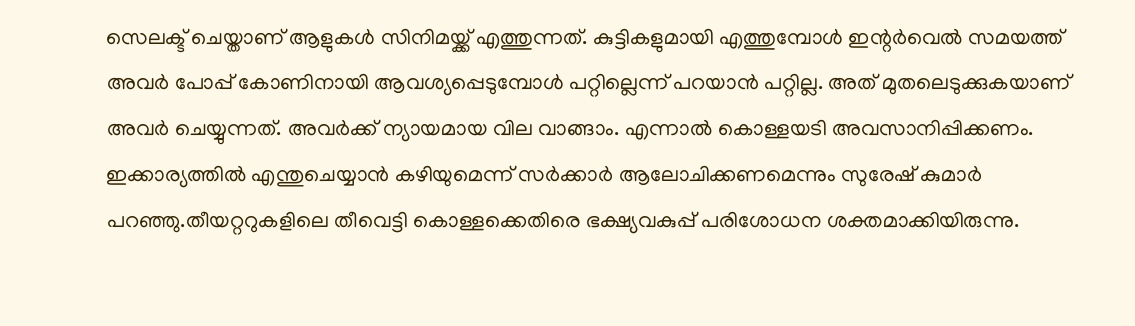സെലക്ട് ചെയ്താണ് ആളുകള്‍ സിനിമയ്ക്ക് എത്തുന്നത്. കുട്ടികളുമായി എത്തുമ്പോള്‍ ഇന്റര്‍വെല്‍ സമയത്ത് അവര്‍ പോപ്പ് കോണിനായി ആവശ്യപ്പെടുമ്പോള്‍ പറ്റില്ലെന്ന് പറയാന്‍ പറ്റില്ല. അത് മുതലെടുക്കുകയാണ് അവര്‍ ചെയ്യുന്നത്. അവര്‍ക്ക് ന്യായമായ വില വാങ്ങാം. എന്നാല്‍ കൊള്ളയടി അവസാനിപ്പിക്കണം. ഇക്കാര്യത്തില്‍ എന്തുചെയ്യാന്‍ കഴിയുമെന്ന് സര്‍ക്കാര്‍ ആലോചിക്കണമെന്നും സുരേഷ് കുമാര്‍ പറഞ്ഞു.തീയറ്ററുകളിലെ തീവെട്ടി കൊള്ളക്കെതിരെ ഭക്ഷ്യവകുപ്പ് പരിശോധന ശക്തമാക്കിയിരുന്നു.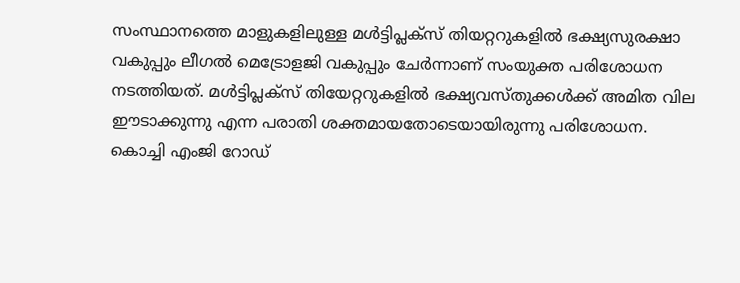സംസ്ഥാനത്തെ മാളുകളിലുള്ള മള്‍ട്ടിപ്ലക്‌സ് തിയറ്ററുകളില്‍ ഭക്ഷ്യസുരക്ഷാ വകുപ്പും ലീഗല്‍ മെട്രോളജി വകുപ്പും ചേര്‍ന്നാണ് സംയുക്ത പരിശോധന നടത്തിയത്. മള്‍ട്ടിപ്ലക്‌സ് തിയേറ്ററുകളില്‍ ഭക്ഷ്യവസ്തുക്കള്‍ക്ക് അമിത വില ഈടാക്കുന്നു എന്ന പരാതി ശക്തമായതോടെയായിരുന്നു പരിശോധന. കൊച്ചി എംജി റോഡ്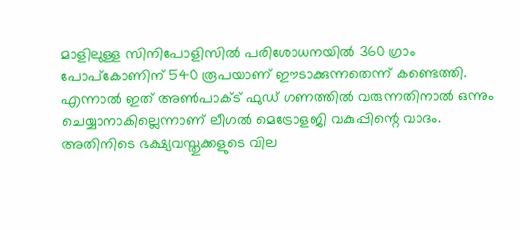മാളിലുള്ള സിനിപോളിസില്‍ പരിശോധനയില്‍ 360 ഗ്രാം പോപ്കോണിന് 540 രൂപയാണ് ഈടാക്കുന്നതെന്ന് കണ്ടെത്തി. എന്നാല്‍ ഇത് അണ്‍പാക്ട് ഫുഡ് ഗണത്തില്‍ വരുന്നതിനാല്‍ ഒന്നും ചെയ്യാനാകില്ലെന്നാണ് ലീഗല്‍ മെട്രോളജി വകുപ്പിന്റെ വാദം. അതിനിടെ ഭക്ഷ്യവസ്തുക്കളുടെ വില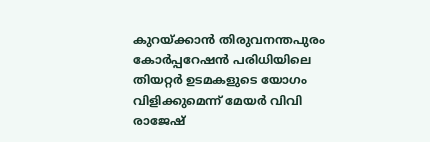കുറയ്ക്കാന്‍ തിരുവനന്തപുരം കോര്‍പ്പറേഷന്‍ പരിധിയിലെ തിയറ്റര്‍ ഉടമകളുടെ യോഗം വിളിക്കുമെന്ന് മേയര്‍ വിവി രാജേഷ്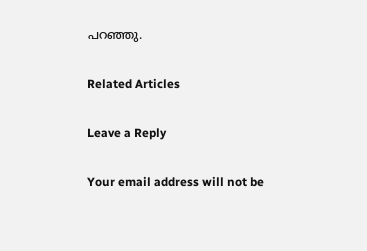പറഞ്ഞു.

Related Articles

Leave a Reply

Your email address will not be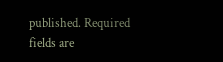published. Required fields are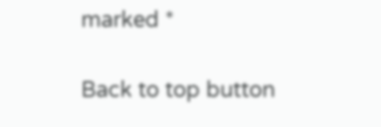marked *

Back to top button